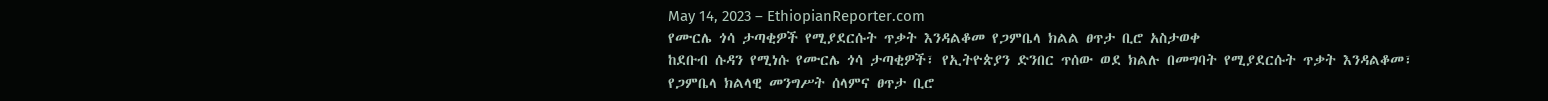May 14, 2023 – EthiopianReporter.com
የሙርሌ ጎሳ ታጣቂዎች የሚያደርሱት ጥቃት እንዳልቆመ የጋምቤላ ክልል ፀጥታ ቢሮ አስታወቀ
ከደቡብ ሱዳን የሚነሱ የሙርሌ ጎሳ ታጣቂዎች፣ የኢትዮጵያን ድንበር ጥሰው ወደ ክልሉ በመግባት የሚያደርሱት ጥቃት እንዳልቆመ፣ የጋምቤላ ክልላዊ መንግሥት ሰላምና ፀጥታ ቢሮ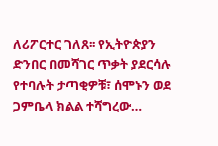ለሪፖርተር ገለጸ፡፡ የኢትዮጵያን ድንበር በመሻገር ጥቃት ያደርሳሉ የተባሉት ታጣቂዎቹ፣ ሰሞኑን ወደ ጋምቤላ ክልል ተሻግረው…